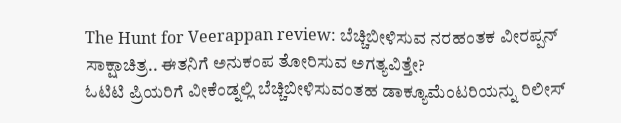The Hunt for Veerappan review: ಬೆಚ್ಚಿಬೀಳಿಸುವ ನರಹಂತಕ ವೀರಪ್ಪನ್ ಸಾಕ್ಷಾಚಿತ್ರ.. ಈತನಿಗೆ ಅನುಕಂಪ ತೋರಿಸುವ ಅಗತ್ಯವಿತ್ತೇ?
ಓಟಿಟಿ ಪ್ರಿಯರಿಗೆ ವೀಕೆಂಡ್ನಲ್ಲಿ ಬೆಚ್ಚಿಬೀಳಿಸುವಂತಹ ಡಾಕ್ಯೂಮೆಂಟರಿಯನ್ನು ರಿಲೀಸ್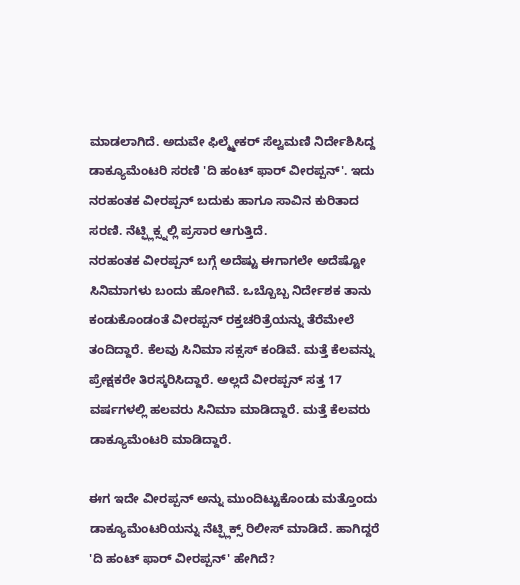ಮಾಡಲಾಗಿದೆ. ಅದುವೇ ಫಿಲ್ಮ್ಮೇಕರ್ ಸೆಲ್ವಮಣಿ ನಿರ್ದೇಶಿಸಿದ್ದ ಡಾಕ್ಯೂಮೆಂಟರಿ ಸರಣಿ 'ದಿ ಹಂಟ್ ಫಾರ್ ವೀರಪ್ಪನ್'. ಇದು ನರಹಂತಕ ವೀರಪ್ಪನ್ ಬದುಕು ಹಾಗೂ ಸಾವಿನ ಕುರಿತಾದ ಸರಣಿ. ನೆಟ್ಫ್ಲಿಕ್ಸ್ನಲ್ಲಿ ಪ್ರಸಾರ ಆಗುತ್ತಿದೆ.
ನರಹಂತಕ ವೀರಪ್ಪನ್ ಬಗ್ಗೆ ಅದೆಷ್ಟು ಈಗಾಗಲೇ ಅದೆಷ್ಟೋ ಸಿನಿಮಾಗಳು ಬಂದು ಹೋಗಿವೆ. ಒಬ್ಬೊಬ್ಬ ನಿರ್ದೇಶಕ ತಾನು ಕಂಡುಕೊಂಡಂತೆ ವೀರಪ್ಪನ್ ರಕ್ತಚರಿತ್ರೆಯನ್ನು ತೆರೆಮೇಲೆ ತಂದಿದ್ದಾರೆ. ಕೆಲವು ಸಿನಿಮಾ ಸಕ್ಸಸ್ ಕಂಡಿವೆ. ಮತ್ತೆ ಕೆಲವನ್ನು ಪ್ರೇಕ್ಷಕರೇ ತಿರಸ್ಕರಿಸಿದ್ದಾರೆ. ಅಲ್ಲದೆ ವೀರಪ್ಪನ್ ಸತ್ತ 17 ವರ್ಷಗಳಲ್ಲಿ ಹಲವರು ಸಿನಿಮಾ ಮಾಡಿದ್ದಾರೆ. ಮತ್ತೆ ಕೆಲವರು ಡಾಕ್ಯೂಮೆಂಟರಿ ಮಾಡಿದ್ದಾರೆ.

ಈಗ ಇದೇ ವೀರಪ್ಪನ್ ಅನ್ನು ಮುಂದಿಟ್ಟುಕೊಂಡು ಮತ್ತೊಂದು ಡಾಕ್ಯೂಮೆಂಟರಿಯನ್ನು ನೆಟ್ಫ್ಲಿಕ್ಸ್ ರಿಲೀಸ್ ಮಾಡಿದೆ. ಹಾಗಿದ್ದರೆ 'ದಿ ಹಂಟ್ ಫಾರ್ ವೀರಪ್ಪನ್' ಹೇಗಿದೆ?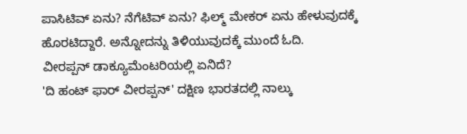ಪಾಸಿಟಿವ್ ಏನು? ನೆಗೆಟಿವ್ ಏನು? ಫಿಲ್ಮ್ ಮೇಕರ್ ಏನು ಹೇಳುವುದಕ್ಕೆ ಹೊರಟಿದ್ದಾರೆ. ಅನ್ನೋದನ್ನು ತಿಳಿಯುವುದಕ್ಕೆ ಮುಂದೆ ಓದಿ.
ವೀರಪ್ಪನ್ ಡಾಕ್ಯೂಮೆಂಟರಿಯಲ್ಲಿ ಏನಿದೆ?
'ದಿ ಹಂಟ್ ಫಾರ್ ವೀರಪ್ಪನ್' ದಕ್ಷಿಣ ಭಾರತದಲ್ಲಿ ನಾಲ್ಕು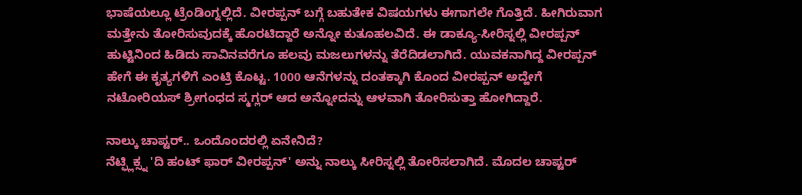ಭಾಷೆಯಲ್ಲೂ ಟ್ರೆಂಡಿಂಗ್ನಲ್ಲಿದೆ. ವೀರಪ್ಪನ್ ಬಗ್ಗೆ ಬಹುತೇಕ ವಿಷಯಗಳು ಈಗಾಗಲೇ ಗೊತ್ತಿದೆ. ಹೀಗಿರುವಾಗ ಮತ್ತೇನು ತೋರಿಸುವುದಕ್ಕೆ ಹೊರಟಿದ್ದಾರೆ ಅನ್ನೋ ಕುತೂಹಲವಿದೆ. ಈ ಡಾಕ್ಯೂ-ಸೀರಿಸ್ನಲ್ಲಿ ವೀರಪ್ಪನ್ ಹುಟ್ಟಿನಿಂದ ಹಿಡಿದು ಸಾವಿನವರೆಗೂ ಹಲವು ಮಜಲುಗಳನ್ನು ತೆರೆದಿಡಲಾಗಿದೆ. ಯುವಕನಾಗಿದ್ದ ವೀರಪ್ಪನ್ ಹೇಗೆ ಈ ಕೃತ್ಯಗಳಿಗೆ ಎಂಟ್ರಿ ಕೊಟ್ಟ. 1000 ಆನೆಗಳನ್ನು ದಂತಕ್ಕಾಗಿ ಕೊಂದ ವೀರಪ್ಪನ್ ಅದ್ಹೇಗೆ ನಟೋರಿಯಸ್ ಶ್ರೀಗಂಧದ ಸ್ಮಗ್ಲರ್ ಆದ ಅನ್ನೋದನ್ನು ಆಳವಾಗಿ ತೋರಿಸುತ್ತಾ ಹೋಗಿದ್ದಾರೆ.

ನಾಲ್ಕು ಚಾಪ್ಟರ್.. ಒಂದೊಂದರಲ್ಲಿ ಏನೇನಿದೆ?
ನೆಟ್ಫ್ಲಿಕ್ಸ್ನ 'ದಿ ಹಂಟ್ ಫಾರ್ ವೀರಪ್ಪನ್' ಅನ್ನು ನಾಲ್ಕು ಸೀರಿಸ್ನಲ್ಲಿ ತೋರಿಸಲಾಗಿದೆ. ಮೊದಲ ಚಾಪ್ಟರ್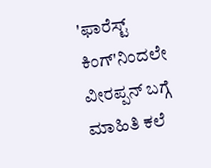'ಫಾರೆಸ್ಟ್ ಕಿಂಗ್'ನಿಂದಲೇ ವೀರಪ್ಪನ್ ಬಗ್ಗೆ ಮಾಹಿತಿ ಕಲೆ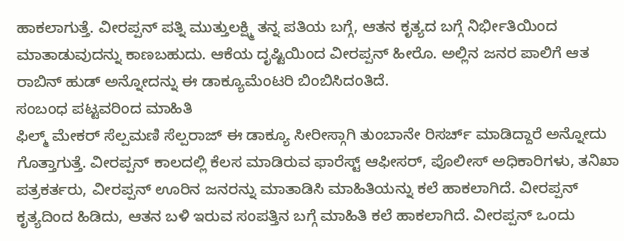ಹಾಕಲಾಗುತ್ತೆ. ವೀರಪ್ಪನ್ ಪತ್ನಿ ಮುತ್ತುಲಕ್ಷ್ಮಿ ತನ್ನ ಪತಿಯ ಬಗ್ಗೆ, ಆತನ ಕೃತ್ಯದ ಬಗ್ಗೆ ನಿರ್ಭೀತಿಯಿಂದ ಮಾತಾಡುವುದನ್ನು ಕಾಣಬಹುದು. ಆಕೆಯ ದೃಷ್ಟಿಯಿಂದ ವೀರಪ್ಪನ್ ಹೀರೊ. ಅಲ್ಲಿನ ಜನರ ಪಾಲಿಗೆ ಆತ ರಾಬಿನ್ ಹುಡ್ ಅನ್ನೋದನ್ನು ಈ ಡಾಕ್ಯೂಮೆಂಟರಿ ಬಿಂಬಿಸಿದಂತಿದೆ.
ಸಂಬಂಧ ಪಟ್ಟವರಿಂದ ಮಾಹಿತಿ
ಫಿಲ್ಮ್ ಮೇಕರ್ ಸೆಲ್ಪಮಣಿ ಸೆಲ್ಪರಾಜ್ ಈ ಡಾಕ್ಯೂ ಸೀರೀಸ್ಗಾಗಿ ತುಂಬಾನೇ ರಿಸರ್ಚ್ ಮಾಡಿದ್ದಾರೆ ಅನ್ನೋದು ಗೊತ್ತಾಗುತ್ತೆ. ವೀರಪ್ಪನ್ ಕಾಲದಲ್ಲಿ ಕೆಲಸ ಮಾಡಿರುವ ಫಾರೆಸ್ಟ್ ಆಫೀಸರ್, ಪೊಲೀಸ್ ಅಧಿಕಾರಿಗಳು, ತನಿಖಾ ಪತ್ರಕರ್ತರು, ವೀರಪ್ಪನ್ ಊರಿನ ಜನರನ್ನು ಮಾತಾಡಿಸಿ ಮಾಹಿತಿಯನ್ನು ಕಲೆ ಹಾಕಲಾಗಿದೆ. ವೀರಪ್ಪನ್ ಕೃತ್ಯದಿಂದ ಹಿಡಿದು, ಆತನ ಬಳಿ ಇರುವ ಸಂಪತ್ತಿನ ಬಗ್ಗೆ ಮಾಹಿತಿ ಕಲೆ ಹಾಕಲಾಗಿದೆ. ವೀರಪ್ಪನ್ ಒಂದು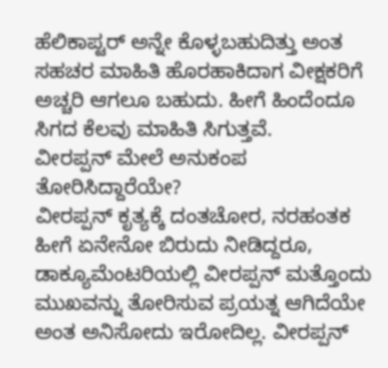ಹೆಲಿಕಾಪ್ಟರ್ ಅನ್ನೇ ಕೊಳ್ಳಬಹುದಿತ್ತು ಅಂತ ಸಹಚರ ಮಾಹಿತಿ ಹೊರಹಾಕಿದಾಗ ವೀಕ್ಷಕರಿಗೆ ಅಚ್ಚರಿ ಆಗಲೂ ಬಹುದು. ಹೀಗೆ ಹಿಂದೆಂದೂ ಸಿಗದ ಕೆಲವು ಮಾಹಿತಿ ಸಿಗುತ್ತವೆ.
ವೀರಪ್ಪನ್ ಮೇಲೆ ಅನುಕಂಪ ತೋರಿಸಿದ್ದಾರೆಯೇ?
ವೀರಪ್ಪನ್ ಕೃತ್ಯಕ್ಕೆ ದಂತಚೋರ, ನರಹಂತಕ ಹೀಗೆ ಏನೇನೋ ಬಿರುದು ನೀಡಿದ್ದರೂ, ಡಾಕ್ಯೂಮೆಂಟರಿಯಲ್ಲಿ ವೀರಪ್ಪನ್ ಮತ್ತೊಂದು ಮುಖವನ್ನು ತೋರಿಸುವ ಪ್ರಯತ್ನ ಆಗಿದೆಯೇ ಅಂತ ಅನಿಸೋದು ಇರೋದಿಲ್ಲ. ವೀರಪ್ಪನ್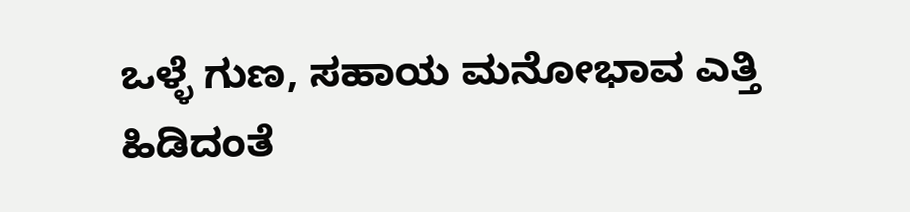ಒಳ್ಳೆ ಗುಣ, ಸಹಾಯ ಮನೋಭಾವ ಎತ್ತಿ ಹಿಡಿದಂತೆ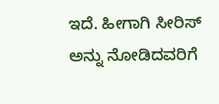ಇದೆ. ಹೀಗಾಗಿ ಸೀರಿಸ್ ಅನ್ನು ನೋಡಿದವರಿಗೆ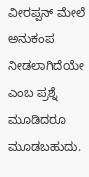ವೀರಪ್ಪನ್ ಮೇಲೆ ಅನುಕಂಪ ನೀಡಲಾಗಿದೆಯೇ ಎಂಬ ಪ್ರಶ್ನೆ ಮೂಡಿದರೂ ಮೂಡಬಹುದು.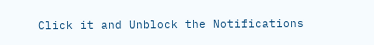Click it and Unblock the Notifications